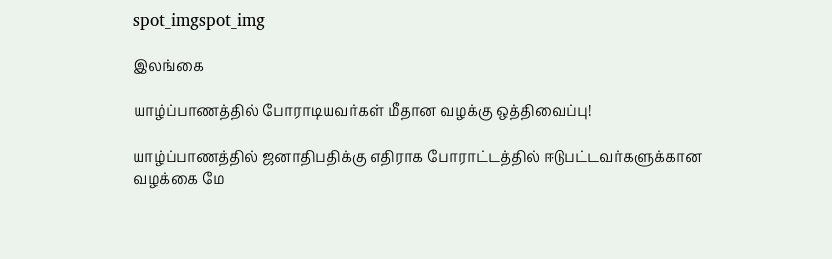spot_imgspot_img

இலங்கை

யாழ்ப்பாணத்தில் போராடியவர்கள் மீதான வழக்கு ஒத்திவைப்பு!

யாழ்ப்பாணத்தில் ஜனாதிபதிக்கு எதிராக போராட்டத்தில் ஈடுபட்டவர்களுக்கான வழக்கை மே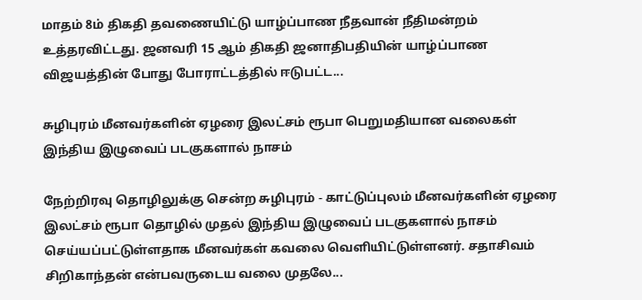மாதம் 8ம் திகதி தவணையிட்டு யாழ்ப்பாண நீதவான் நீதிமன்றம் உத்தரவிட்டது. ஜனவரி 15 ஆம் திகதி ஜனாதிபதியின் யாழ்ப்பாண விஜயத்தின் போது போராட்டத்தில் ஈடுபட்ட...

சுழிபுரம் மீனவர்களின் ஏழரை இலட்சம் ரூபா பெறுமதியான வலைகள் இந்திய இழுவைப் படகுகளால் நாசம்

நேற்றிரவு தொழிலுக்கு சென்ற சுழிபுரம் - காட்டுப்புலம் மீனவர்களின் ஏழரை இலட்சம் ரூபா தொழில் முதல் இந்திய இழுவைப் படகுகளால் நாசம் செய்யப்பட்டுள்ளதாக மீனவர்கள் கவலை வெளியிட்டுள்ளனர். சதாசிவம் சிறிகாந்தன் என்பவருடைய வலை முதலே...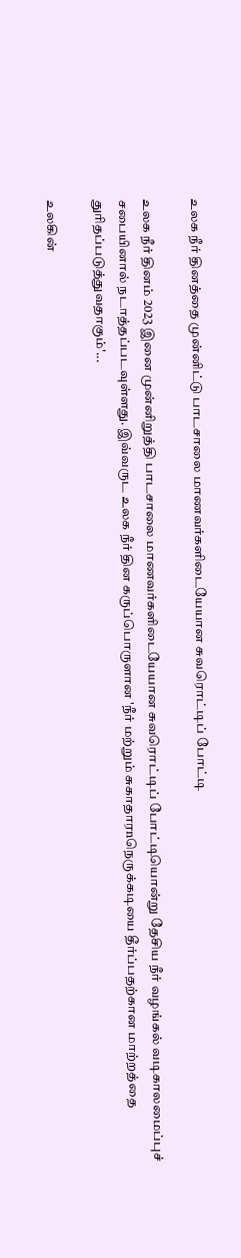உலக நீர் தினத்தை முன்னிட்டு பாடசாலை மாணவர்களிடையேயான சுவரொட்டிப் போட்டி

உலக நீர் தினம் 2023 இனை முன்னிறுத்தி பாடசாலை மாணவர்களிடையேயான சுவரொட்டிப் போட்டியொன்று தேசிய நீர் வழங்கல் வடிகாலமைப்புச் சபையினால் நடாத்தப்படவுள்ளது. இவ்வருட உலக நீர் தின கருப்பொருளான 'நீர் மற்றும் சுகாதாரnநெருக்கடியை தீர்ப்பதற்கான மாற்றத்தை துரிதப்படுத்துவதாகும்'...

உலகின்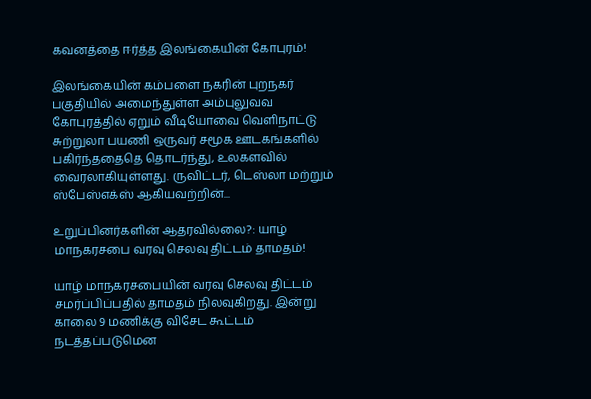கவனத்தை ஈர்த்த இலங்கையின் கோபுரம்!

இலங்கையின் கம்பளை நகரின் புறநகர் பகுதியில் அமைந்துள்ள அம்புலுவவ கோபுரத்தில் ஏறும் வீடியோவை வெளிநாட்டு சுற்றுலா பயணி ஒருவர் சமூக ஊடகங்களில் பகிர்ந்ததைதெ தொடர்ந்து, உலகளவில் வைரலாகியுள்ளது. ருவிட்டர், டெஸ்லா மற்றும் ஸ்பேஸ்எக்ஸ் ஆகியவற்றின்...

உறுப்பினர்களின் ஆதரவில்லை?: யாழ் மாநகரசபை வரவு செலவு திட்டம் தாமதம்!

யாழ் மாநகரசபையின் வரவு செலவு திட்டம் சமர்ப்பிப்பதில் தாமதம் நிலவுகிறது. இன்று காலை 9 மணிக்கு விசேட கூட்டம் நடத்தப்படுமென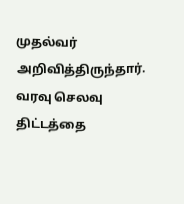முதல்வர் அறிவித்திருந்தார். வரவு செலவு திட்டத்தை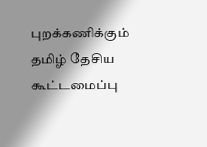புறக்கணிக்கும் தமிழ் தேசிய கூட்டமைப்பு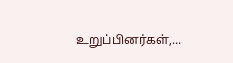உறுப்பினர்கள்,...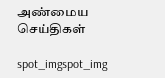அண்மைய செய்திகள்

spot_imgspot_img